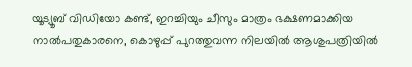യൂട്യൂബ് വിഡിയോ കണ്ട്, ഇറച്ചിയും ചീസും മാത്രം ഭക്ഷണമാക്കിയ നാൽപതുകാരനെ, കൊഴുപ്പ് പുറത്തുവന്ന നിലയിൽ ആശുപത്രിയിൽ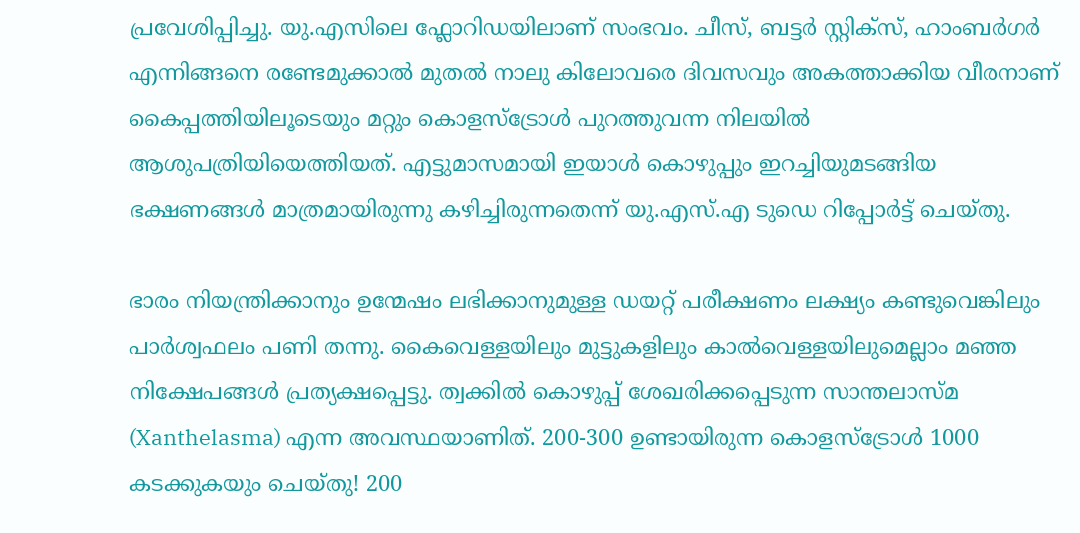പ്രവേശിപ്പിച്ചു. യു.എസിലെ ഫ്ലോറിഡയിലാണ് സംഭവം. ചീസ്, ബട്ടർ സ്റ്റിക്സ്, ഹാംബർഗർ എന്നിങ്ങനെ രണ്ടേമുക്കാൽ മുതൽ നാലു കിലോവരെ ദിവസവും അകത്താക്കിയ വീരനാണ് കൈപ്പത്തിയിലൂടെയും മറ്റും കൊളസ്ട്രോൾ പുറത്തുവന്ന നിലയിൽ ആശുപത്രിയിയെത്തിയത്. എട്ടുമാസമായി ഇയാൾ കൊഴുപ്പും ഇറച്ചിയുമടങ്ങിയ ഭക്ഷണങ്ങൾ മാത്രമായിരുന്നു കഴിച്ചിരുന്നതെന്ന് യു.എസ്.എ ടുഡെ റിപ്പോർട്ട് ചെയ്തു.

ഭാരം നിയന്ത്രിക്കാനും ഉന്മേഷം ലഭിക്കാനുമുള്ള ഡയറ്റ് പരീക്ഷണം ലക്ഷ്യം കണ്ടുവെങ്കിലും പാർശ്വഫലം പണി തന്നു. കൈവെള്ളയിലും മുട്ടുകളിലും കാൽവെള്ളയിലുമെല്ലാം മഞ്ഞ നിക്ഷേപങ്ങൾ പ്രത്യക്ഷപ്പെട്ടു. ത്വക്കിൽ കൊഴുപ്പ് ശേഖരിക്കപ്പെടുന്ന സാന്തലാസ്മ (Xanthelasma) എന്ന അവസ്ഥയാണിത്. 200-300 ഉണ്ടായിരുന്ന കൊളസ്ട്രോൾ 1000 കടക്കുകയും ചെയ്തു! 200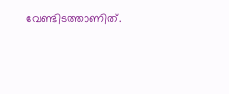വേണ്ടിടത്താണിത്.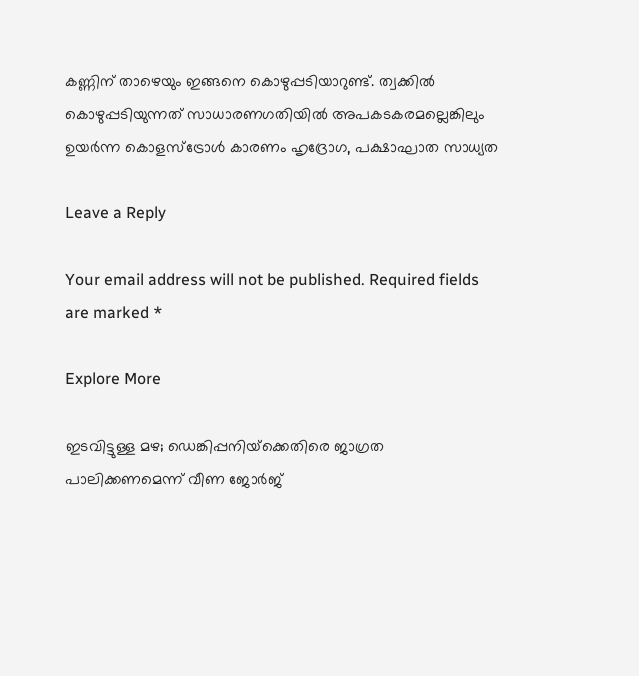കണ്ണിന് താഴെയും ഇങ്ങനെ കൊഴുപ്പടിയാറുണ്ട്. ത്വക്കിൽ കൊഴുപ്പടിയുന്നത് സാധാരണഗതിയിൽ അപകടകരമല്ലെങ്കിലും ഉയർന്ന കൊളസ്ട്രോൾ കാരണം ഹൃദ്രോഗ, പക്ഷാഘാത സാധ്യത

Leave a Reply

Your email address will not be published. Required fields are marked *

Explore More

ഇടവിട്ടുള്ള മഴ; ഡെങ്കിപ്പനിയ്‌ക്കെതിരെ ജാഗ്രത പാലിക്കണമെന്ന് വീണ ജോർജ്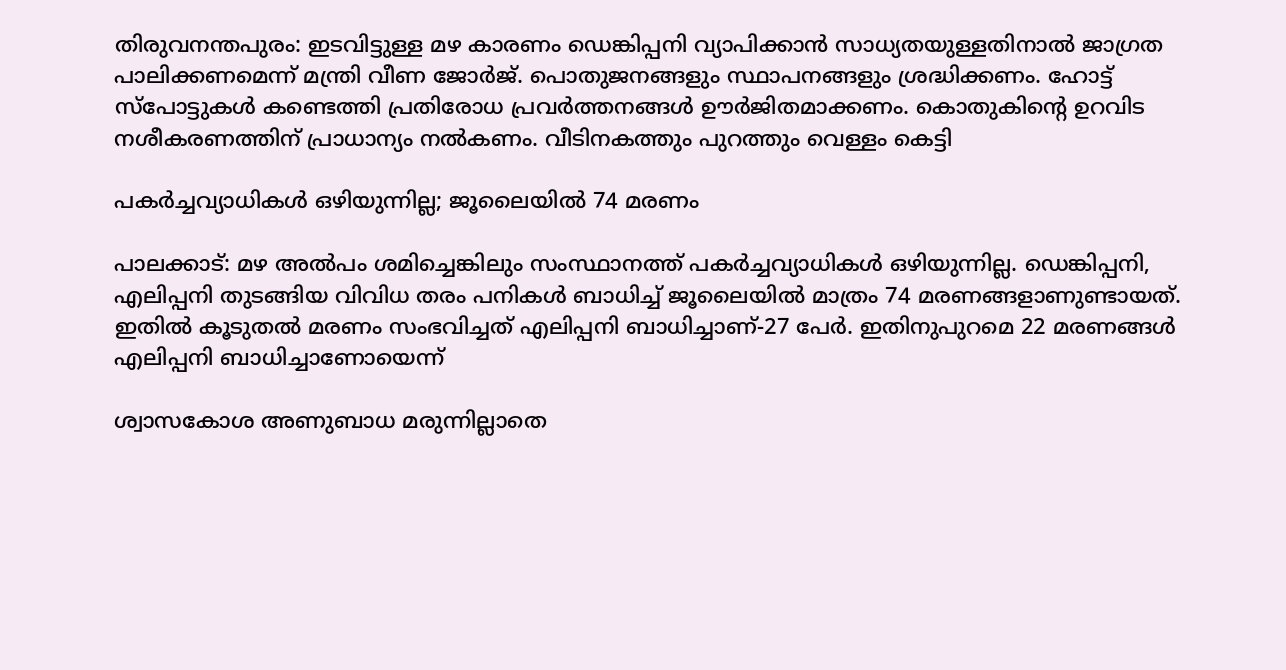തിരുവനന്തപുരം: ഇടവിട്ടുള്ള മഴ കാരണം ഡെങ്കിപ്പനി വ്യാപിക്കാന്‍ സാധ്യതയുള്ളതിനാല്‍ ജാഗ്രത പാലിക്കണമെന്ന് മന്ത്രി വീണ ജോര്‍ജ്. പൊതുജനങ്ങളും സ്ഥാപനങ്ങളും ശ്രദ്ധിക്കണം. ഹോട്ട് സ്‌പോട്ടുകള്‍ കണ്ടെത്തി പ്രതിരോധ പ്രവര്‍ത്തനങ്ങള്‍ ഊര്‍ജിതമാക്കണം. കൊതുകിന്റെ ഉറവിട നശീകരണത്തിന് പ്രാധാന്യം നല്‍കണം. വീടിനകത്തും പുറത്തും വെള്ളം കെട്ടി

പകർച്ചവ്യാധികൾ ഒഴിയുന്നില്ല; ജൂലൈയിൽ 74 മരണം

പാലക്കാട്: മഴ അൽപം ശമിച്ചെങ്കിലും സംസ്ഥാനത്ത് പകർച്ചവ്യാധികൾ ഒഴിയുന്നില്ല. ഡെങ്കിപ്പനി, എലിപ്പനി തുടങ്ങിയ വിവിധ തരം പനികൾ ബാധിച്ച് ജൂലൈയിൽ മാത്രം 74 മരണങ്ങളാണുണ്ടായത്. ഇതിൽ കൂടുതൽ മരണം സംഭവിച്ചത് എലിപ്പനി ബാധിച്ചാണ്-27 പേർ. ഇതിനുപുറമെ 22 മരണങ്ങൾ എലിപ്പനി ബാധിച്ചാണോയെന്ന്

ശ്വാസകോശ അണുബാധ മരുന്നില്ലാതെ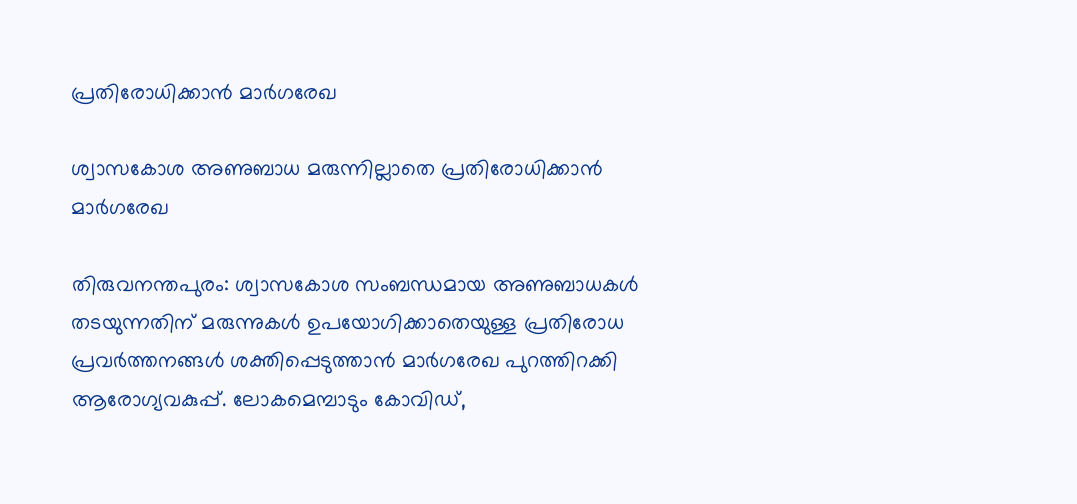പ്രതിരോധിക്കാന്‍ മാര്‍ഗരേഖ

ശ്വാസകോശ അണുബാധ മരുന്നില്ലാതെ പ്രതിരോധിക്കാന്‍ മാര്‍ഗരേഖ

തിരുവനന്തപുരം: ശ്വാസകോശ സംബന്ധമായ അണുബാധകള്‍ തടയുന്നതിന് മരുന്നുകള്‍ ഉപയോഗിക്കാതെയുള്ള പ്രതിരോധ പ്രവര്‍ത്തനങ്ങള്‍ ശക്തിപ്പെടുത്താന്‍ മാര്‍ഗരേഖ പുറത്തിറക്കി ആരോഗ്യവകുപ്പ്. ലോകമെമ്പാടും കോവിഡ്,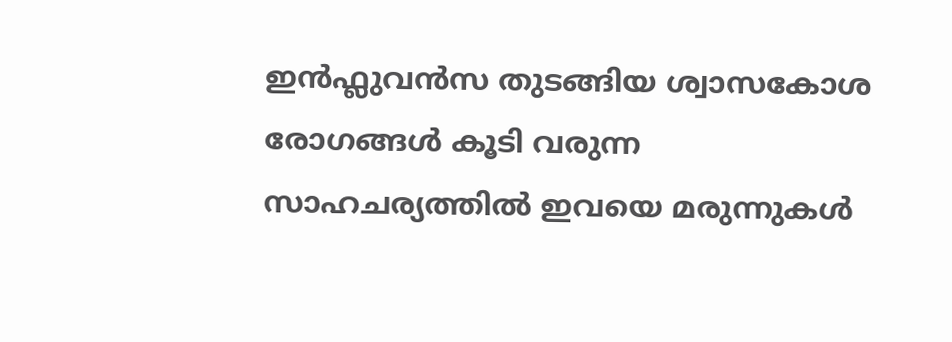ഇന്‍ഫ്ലുവന്‍സ തുടങ്ങിയ ശ്വാസകോശ രോഗങ്ങള്‍ കൂടി വരുന്ന സാഹചര്യത്തില്‍ ഇവയെ മരുന്നുകള്‍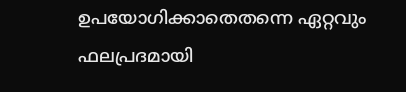ഉപയോഗിക്കാതെതന്നെ ഏറ്റവും ഫലപ്രദമായി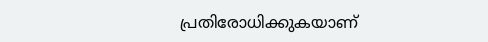പ്രതിരോധിക്കുകയാണ്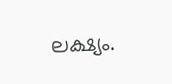ലക്ഷ്യം.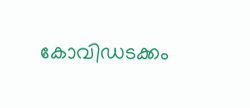കോവിഡടക്കം